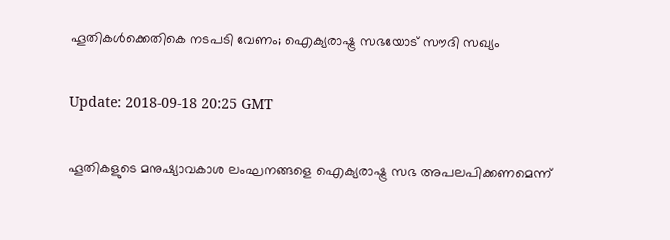ഹൂതികള്‍ക്കെതികെ നടപടി വേണം; ഐക്യരാഷ്ട്ര സഭയോട് സൗദി സഖ്യം

Update: 2018-09-18 20:25 GMT

ഹൂതികളുടെ മനുഷ്യാവകാശ ലംഘനങ്ങളെ ഐക്യരാഷ്ട്ര സഭ അപലപിക്കണമെന്ന്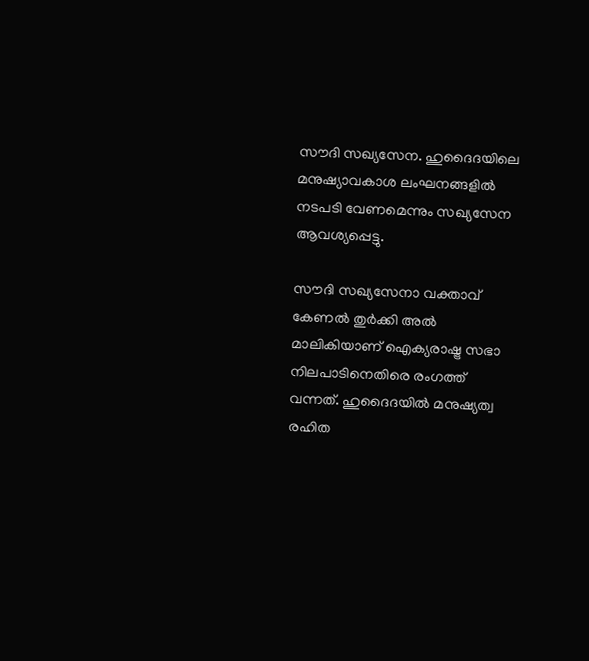സൗദി സഖ്യസേന. ഹുദൈദയിലെ മനുഷ്യാവകാശ ലംഘനങ്ങളില്‍ നടപടി വേണമെന്നും സഖ്യസേന ആവശ്യപ്പെട്ടു.

സൗദി സഖ്യസേനാ വക്താവ് കേണല്‍ തുര്‍ക്കി അല്‍ മാലികിയാണ് ഐക്യരാഷ്ട്ര സഭാ നിലപാടിനെതിരെ രംഗത്ത് വന്നത്. ഹുദൈദയില്‍ മനുഷ്യത്വ രഹിത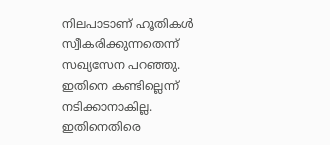നിലപാടാണ് ഹൂതികള്‍ സ്വീകരിക്കുന്നതെന്ന് സഖ്യസേന പറഞ്ഞു. ഇതിനെ കണ്ടില്ലെന്ന് നടിക്കാനാകില്ല. ഇതിനെതിരെ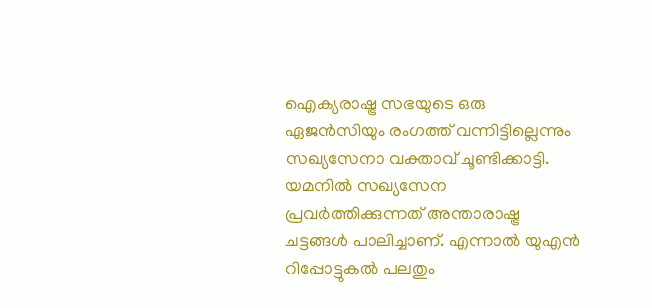ഐക്യരാഷ്ട്ര സഭയുടെ ഒരു ഏജന്‍സിയും രംഗത്ത് വന്നിട്ടില്ലെന്നും സഖ്യസേനാ വക്താവ് ചൂണ്ടിക്കാട്ടി. യമനില്‍ സഖ്യസേന പ്രവര്‍ത്തിക്കുന്നത് അന്താരാഷ്ട്ര ചട്ടങ്ങള്‍ പാലിച്ചാണ്. എന്നാല്‍ യുഎന്‍ റിപ്പോട്ടുകല്‍ പലതും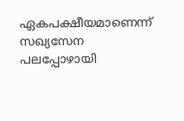ഏകപക്ഷീയമാണെന്ന് സഖ്യസേന പലപ്പോഴായി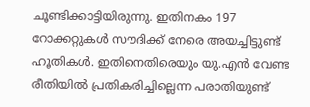ചൂണ്ടിക്കാട്ടിയിരുന്നു. ഇതിനകം 197 റോക്കറ്റുകള്‍ സൗദിക്ക് നേരെ അയച്ചിട്ടുണ്ട് ഹൂതികള്‍. ഇതിനെതിരെയും യു.എന്‍ വേണ്ട രീതിയില്‍ പ്രതികരിച്ചില്ലെന്ന പരാതിയുണ്ട്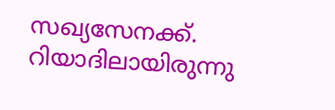സഖ്യസേനക്ക്. റിയാദിലായിരുന്നു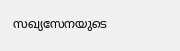സഖ്യസേനയുടെ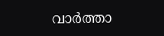വാര്‍ത്താ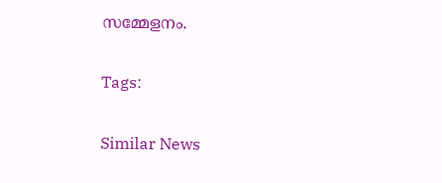സമ്മേളനം.

Tags:

Similar News